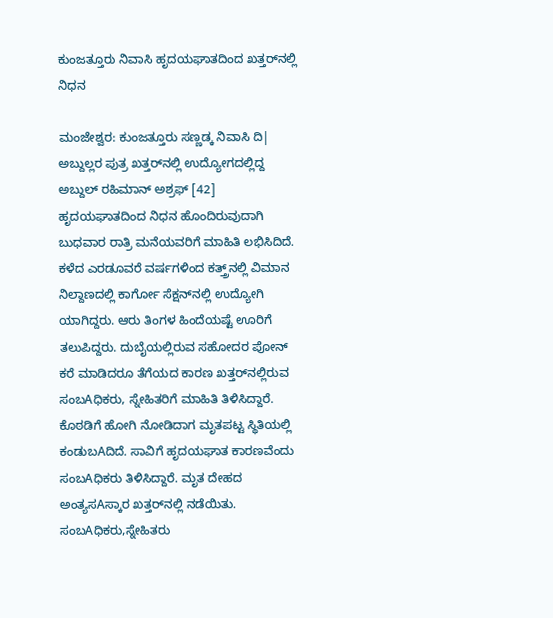ಕುಂಜತ್ತೂರು ನಿವಾಸಿ ಹೃದಯಘಾತದಿಂದ ಖತ್ತರ್‌ನಲ್ಲಿ ನಿಧನ

ಮಂಜೇಶ್ವರ: ಕುಂಜತ್ತೂರು ಸಣ್ಣಡ್ಕ ನಿವಾಸಿ ದಿ| ಅಬ್ದುಲ್ಲರ ಪುತ್ರ ಖತ್ತರ್‌ನಲ್ಲಿ ಉದ್ಯೋಗದಲ್ಲಿದ್ದ ಅಬ್ದುಲ್ ರಹಿಮಾನ್ ಅಶ್ರಫ್ [42] ಹೃದಯಘಾತದಿಂದ ನಿಧನ ಹೊಂದಿರುವುದಾಗಿ ಬುಧವಾರ ರಾತ್ರಿ ಮನೆಯವರಿಗೆ ಮಾಹಿತಿ ಲಭಿಸಿದಿದೆ. ಕಳೆದ ಎರಡೂವರೆ ವರ್ಷಗಳಿಂದ ಕತ್ತ್ರ್‌ನಲ್ಲಿ ವಿಮಾನ ನಿಲ್ದಾಣದಲ್ಲಿ ಕಾರ್ಗೋ ಸೆಕ್ಷನ್‌ನಲ್ಲಿ ಉದ್ಯೋಗಿ ಯಾಗಿದ್ದರು. ಆರು ತಿಂಗಳ ಹಿಂದೆಯಷ್ಟೆ ಊರಿಗೆ ತಲುಪಿದ್ದರು. ದುಬೈಯಲ್ಲಿರುವ ಸಹೋದರ ಪೋನ್ ಕರೆ ಮಾಡಿದರೂ ತೆಗೆಯದ ಕಾರಣ ಖತ್ತರ್‌ನಲ್ಲಿರುವ ಸಂಬAಧಿಕರು, ಸ್ನೇಹಿತರಿಗೆ ಮಾಹಿತಿ ತಿಳಿಸಿದ್ದಾರೆ. ಕೊಠಡಿಗೆ ಹೋಗಿ ನೋಡಿದಾಗ ಮೃತಪಟ್ಟ ಸ್ಥಿತಿಯಲ್ಲಿ ಕಂಡುಬAದಿದೆ. ಸಾವಿಗೆ ಹೃದಯಘಾತ ಕಾರಣವೆಂದು ಸಂಬAಧಿಕರು ತಿಳಿಸಿದ್ದಾರೆ. ಮೃತ ದೇಹದ ಅಂತ್ಯಸAಸ್ಕಾರ ಖತ್ತರ್‌ನಲ್ಲಿ ನಡೆಯಿತು. ಸಂಬAಧಿಕರು,ಸ್ನೇಹಿತರು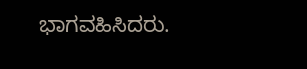ಭಾಗವಹಿಸಿದರು.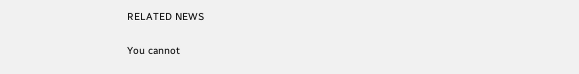RELATED NEWS

You cannot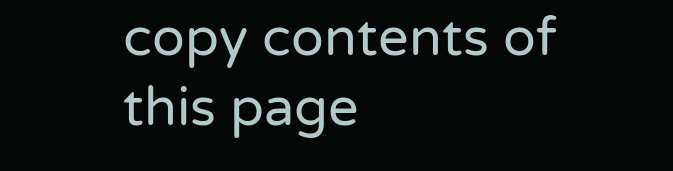copy contents of this page